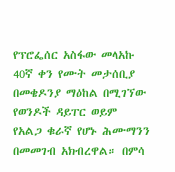የፕሮፌሰር አስፋው መላአኩ 40ኛ ቀን የሙት መታሰቢያ በመቄዶንያ ማዕከል በሚገኘው የወንዶች ዳይፐር ወይም የአልጋ ቁራኛ የሆኑ ሕሙማንን በመመገብ አክብረዋል። በምሳ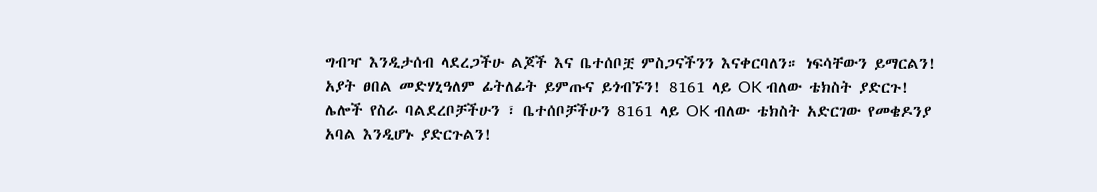ግብዣ እንዲታሰብ ላደረጋችሁ ልጆች እና ቤተሰቦቿ ምስጋናችንን እናቀርባለን። ነፍሳቸውን ይማርልን! አያት ፀበል መድሃኒዓለም ፊትለፊት ይምጡና ይጎብኙን! 8161 ላይ OK ብለው ቴክስት ያድርጉ! ሌሎች የስራ ባልደረቦቻችሁን ፣ ቤተሰቦቻችሁን 8161 ላይ OK ብለው ቴክስት አድርገው የመቄዶንያ አባል እንዲሆኑ ያድርጉልን!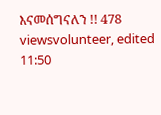እናመሰግናለን !! 478 viewsvolunteer, edited 11:50